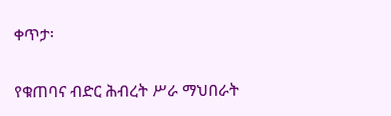ቀጥታ፡

የቁጠባና ብድር ሕብረት ሥራ ማህበራት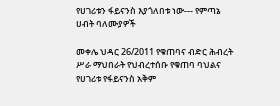የሀገሪቱን ፋይናንስ እያጎለበቱ ነው--- የምጣኔ ሀብት ባለሙያዎች

መቀሌ ህዳር 26/2011 የቁጠባና ብድር ሕብረት ሥራ ማህበራት የህብረተሰቡ የቁጠባ ባህልና የሀገሪቱ የፋይናንስ አቅም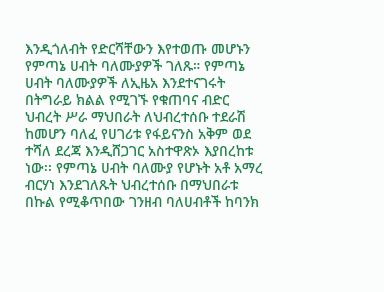እንዲጎለብት የድርሻቸውን እየተወጡ መሆኑን የምጣኔ ሀብት ባለሙያዎች ገለጹ። የምጣኔ ሀብት ባለሙያዎች ለኢዜአ እንደተናገሩት በትግራይ ክልል የሚገኙ የቁጠባና ብድር ህብረት ሥራ ማህበራት ለህብረተሰቡ ተደራሽ ከመሆን ባለፈ የሀገሪቱ የፋይናንስ አቅም ወደ ተሻለ ደረጃ እንዲሸጋገር አስተዋጽኦ እያበረከቱ ነው፡፡ የምጣኔ ሀብት ባለሙያ የሆኑት አቶ አማረ ብርሃነ እንደገለጹት ህብረተሰቡ በማህበራቱ በኩል የሚቆጥበው ገንዘብ ባለሀብቶች ከባንክ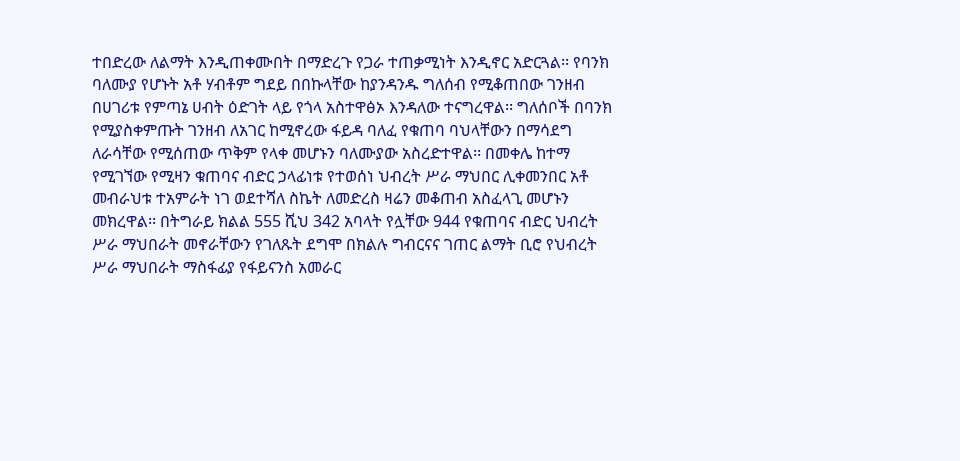ተበድረው ለልማት እንዲጠቀሙበት በማድረጉ የጋራ ተጠቃሚነት እንዲኖር አድርጓል፡፡ የባንክ ባለሙያ የሆኑት አቶ ሃብቶም ግደይ በበኩላቸው ከያንዳንዱ ግለሰብ የሚቆጠበው ገንዘብ በሀገሪቱ የምጣኔ ሀብት ዕድገት ላይ የጎላ አስተዋፅኦ እንዳለው ተናግረዋል፡፡ ግለሰቦች በባንክ የሚያስቀምጡት ገንዘብ ለአገር ከሚኖረው ፋይዳ ባለፈ የቁጠባ ባህላቸውን በማሳደግ ለራሳቸው የሚሰጠው ጥቅም የላቀ መሆኑን ባለሙያው አስረድተዋል፡፡ በመቀሌ ከተማ የሚገኘው የሚዛን ቁጠባና ብድር ኃላፊነቱ የተወሰነ ህብረት ሥራ ማህበር ሊቀመንበር አቶ መብራህቱ ተአምራት ነገ ወደተሻለ ስኬት ለመድረስ ዛሬን መቆጠብ አስፈላጊ መሆኑን መክረዋል፡፡ በትግራይ ክልል 555 ሺህ 342 አባላት የሏቸው 944 የቁጠባና ብድር ህብረት ሥራ ማህበራት መኖራቸውን የገለጹት ደግሞ በክልሉ ግብርናና ገጠር ልማት ቢሮ የህብረት ሥራ ማህበራት ማስፋፊያ የፋይናንስ አመራር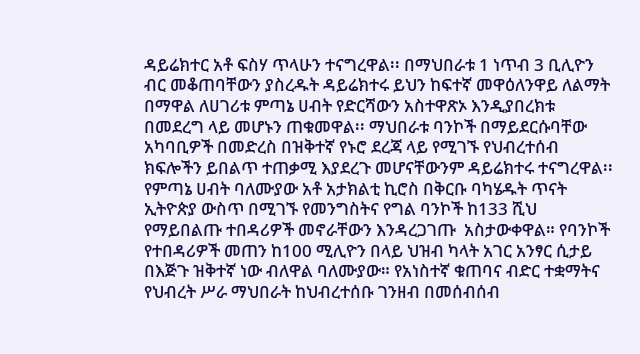ዳይሬክተር አቶ ፍስሃ ጥላሁን ተናግረዋል፡፡ በማህበራቱ 1 ነጥብ 3 ቢሊዮን ብር መቆጠባቸውን ያስረዱት ዳይሬክተሩ ይህን ከፍተኛ መዋዕለንዋይ ለልማት በማዋል ለሀገሪቱ ምጣኔ ሀብት የድርሻውን አስተዋጽኦ እንዲያበረክቱ በመደረግ ላይ መሆኑን ጠቁመዋል፡፡ ማህበራቱ ባንኮች በማይደርሱባቸው አካባቢዎች በመድረስ በዝቅተኛ የኑሮ ደረጃ ላይ የሚገኙ የህብረተሰብ ክፍሎችን ይበልጥ ተጠቃሚ እያደረጉ መሆናቸውንም ዳይሬክተሩ ተናግረዋል፡፡ የምጣኔ ሀብት ባለሙያው አቶ አታክልቲ ኪሮስ በቅርቡ ባካሄዱት ጥናት ኢትዮጵያ ውስጥ በሚገኙ የመንግስትና የግል ባንኮች ከ133 ሺህ የማይበልጡ ተበዳሪዎች መኖራቸውን እንዳረጋገጡ  አስታውቀዋል። የባንኮች የተበዳሪዎች መጠን ከ100 ሚሊዮን በላይ ህዝብ ካላት አገር አንፃር ሲታይ በእጅጉ ዝቅተኛ ነው ብለዋል ባለሙያው። የአነስተኛ ቁጠባና ብድር ተቋማትና የህብረት ሥራ ማህበራት ከህብረተሰቡ ገንዘብ በመሰብሰብ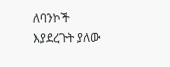ለባንኮች እያደረጉት ያለው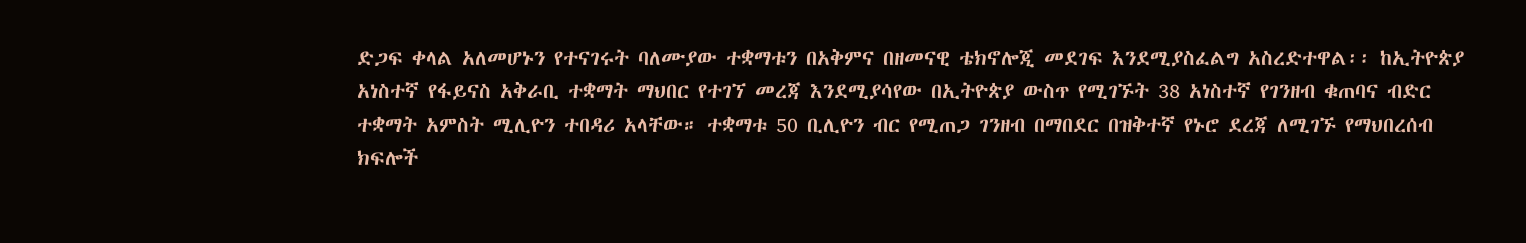ድጋፍ ቀላል አለመሆኑን የተናገሩት ባለሙያው ተቋማቱን በአቅምና በዘመናዊ ቴክኖሎጂ መደገፍ እንደሚያስፈልግ አስረድተዋል፡፡ ከኢትዮጵያ አነስተኛ የፋይናስ አቅራቢ ተቋማት ማህበር የተገኘ መረጃ እንደሚያሳየው በኢትዮጵያ ውስጥ የሚገኙት 38 አነስተኛ የገንዘብ ቁጠባና ብድር ተቋማት አምስት ሚሊዮን ተበዳሪ አላቸው። ተቋማቱ 50 ቢሊዮን ብር የሚጠጋ ገንዘብ በማበደር በዝቅተኛ የኑሮ ደረጃ ለሚገኙ የማህበረሰብ ክፍሎች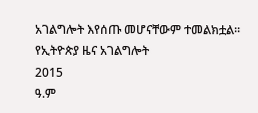አገልግሎት እየሰጡ መሆናቸውም ተመልክቷል፡፡
የኢትዮጵያ ዜና አገልግሎት
2015
ዓ.ም